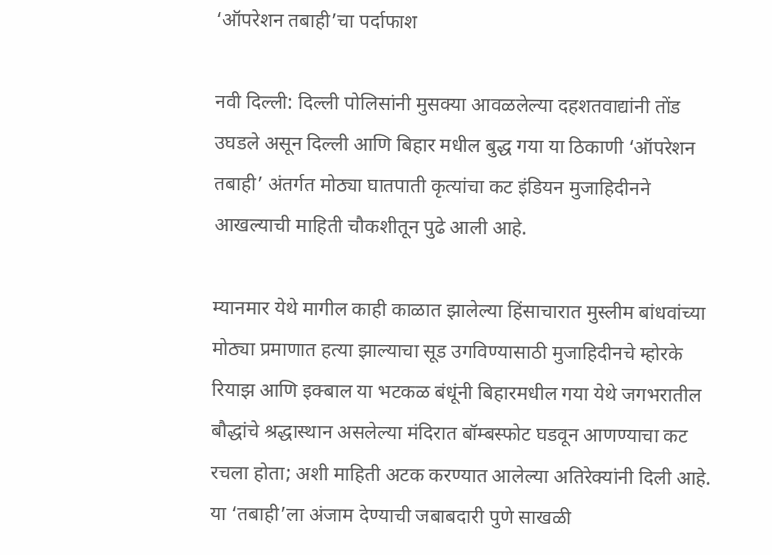‘ऑपरेशन तबाही’चा पर्दाफाश

नवी दिल्ली: दिल्ली पोलिसांनी मुसक्या आवळलेल्या दहशतवाद्यांनी तोंड उघडले असून दिल्ली आणि बिहार मधील बुद्ध गया या ठिकाणी ‘ऑपरेशन तबाही’ अंतर्गत मोठ्या घातपाती कृत्यांचा कट इंडियन मुजाहिदीनने आखल्याची माहिती चौकशीतून पुढे आली आहे.

म्यानमार येथे मागील काही काळात झालेल्या हिंसाचारात मुस्लीम बांधवांच्या मोठ्या प्रमाणात हत्या झाल्याचा सूड उगविण्यासाठी मुजाहिदीनचे म्होरके रियाझ आणि इक्बाल या भटकळ बंधूंनी बिहारमधील गया येथे जगभरातील बौद्धांचे श्रद्धास्थान असलेल्या मंदिरात बॉम्बस्फोट घडवून आणण्याचा कट रचला होता; अशी माहिती अटक करण्यात आलेल्या अतिरेक्यांनी दिली आहे. या ‘तबाही’ला अंजाम देण्याची जबाबदारी पुणे साखळी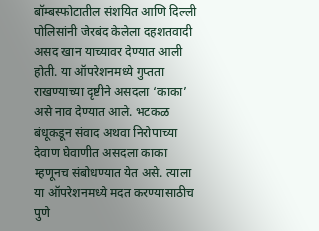बॉम्बस्फोटातील संशयित आणि दिल्ली पोलिसांनी जेरबंद केलेला दहशतवादी असद खान याच्यावर देण्यात आली होती. या ऑपरेशनमध्ये गुप्तता राखण्याच्या दृष्टीने असदला ‘काका’ असे नाव देण्यात आले. भटकळ बंधूकडून संवाद अथवा निरोपाच्या देवाण घेवाणीत असदला काका म्हणूनच संबोधण्यात येत असे. त्याला या ऑपरेशनमध्ये मदत करण्यासाठीच पुणे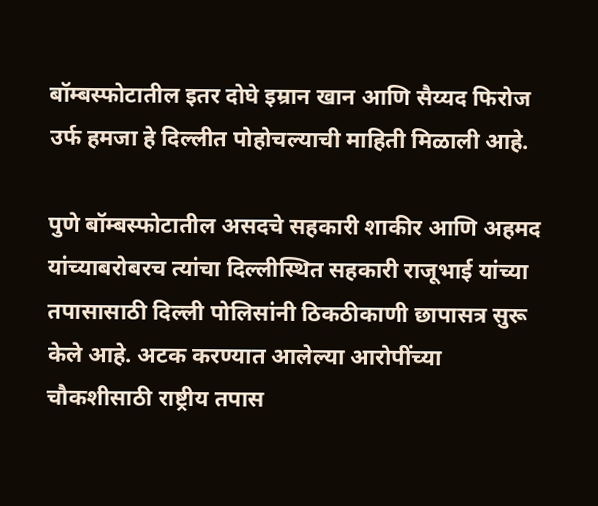बॉम्बस्फोटातील इतर दोघे इम्रान खान आणि सैय्यद फिरोज उर्फ हमजा हे दिल्लीत पोहोचल्याची माहिती मिळाली आहे.

पुणे बॉम्बस्फोटातील असदचे सहकारी शाकीर आणि अहमद यांच्याबरोबरच त्यांचा दिल्लीस्थित सहकारी राजूभाई यांच्या तपासासाठी दिल्ली पोलिसांनी ठिकठीकाणी छापासत्र सुरू केले आहे. अटक करण्यात आलेल्या आरोपींच्या चौकशीसाठी राष्ट्रीय तपास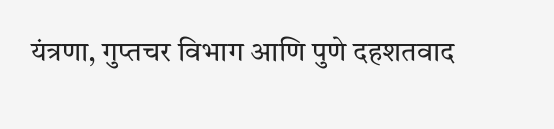यंत्रणा, गुप्तचर विभाग आणि पुणे दहशतवाद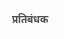प्रतिबंधक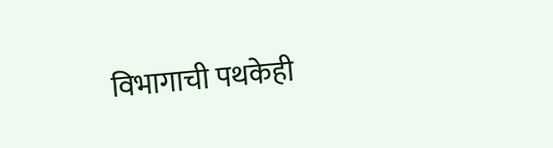विभागाची पथकेही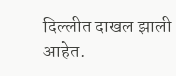दिल्लीत दाखल झाली आहेत.